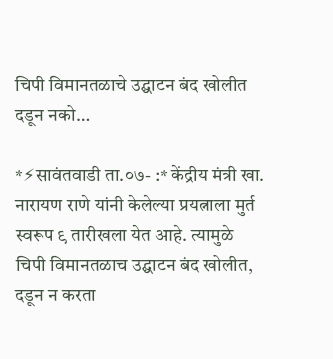चिपी विमानतळाचे उद्घाटन बंद खोलीत दडून नको…

*⚡सावंतवाडी ता.०७- :* केंद्रीय मंत्री खा. नारायण राणे यांनी केलेल्या प्रयत्नाला मुर्त स्वरूप ९ तारीखला येत आहे. त्यामुळे चिपी विमानतळाच उद्घाटन बंद खोलीत, दडून न करता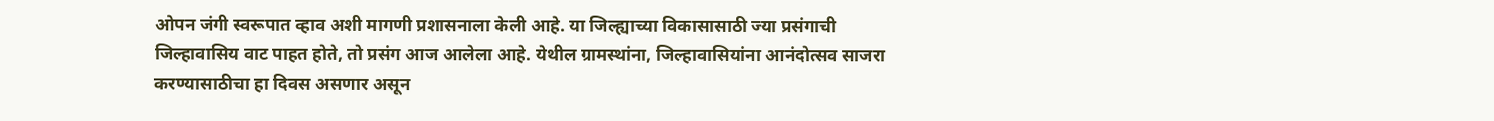ओपन जंगी स्वरूपात व्हाव अशी मागणी प्रशासनाला केली आहे. या जिल्ह्याच्या विकासासाठी ज्या प्रसंगाची जिल्हावासिय वाट पाहत होते, तो प्रसंग आज आलेला आहे. येथील ग्रामस्थांना, जिल्हावासियांना आनंदोत्सव साजरा करण्यासाठीचा हा दिवस असणार असून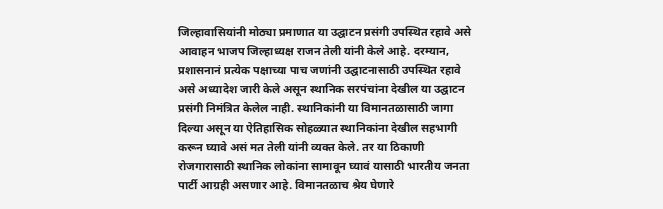जिल्हावासियांनी मोठ्या प्रमाणात या उद्घाटन प्रसंगी उपस्थित रहावे असे आवाहन भाजप जिल्हाध्यक्ष राजन तेली यांनी केले आहे. दरम्यान, प्रशासनानं प्रत्येक पक्षाच्या पाच जणांनी उद्घाटनासाठी उपस्थित रहावे असे अध्यादेश जारी केले असून स्थानिक सरपंचांना देखील या उद्घाटन प्रसंगी निमंत्रित केलेल नाही. स्थानिकांनी या विमानतळासाठी जागा दिल्या असून या ऐतिहासिक सोहळ्यात स्थानिकांना देखील सहभागी करून घ्यावे असं मत तेली यांनी व्यक्त केले. तर या ठिकाणी रोजगारासाठी स्थानिक लोकांना सामावून घ्यावं यासाठी भारतीय जनता पार्टी आग्रही असणार आहे. विमानतळाच श्रेय घेणारे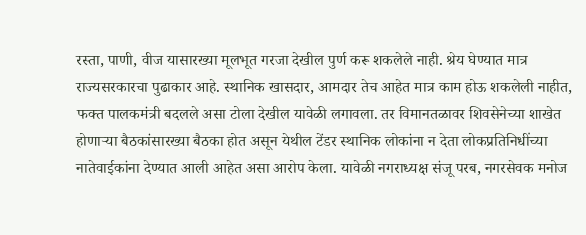रस्ता, पाणी, वीज यासारख्या मूलभूत गरजा देखील पुर्ण करू शकलेले नाही. श्रेय घेण्यात मात्र राज्यसरकारचा पुढाकार आहे. स्थानिक खासदार, आमदार तेच आहेत मात्र काम होऊ शकलेली नाहीत, फक्त पालकमंत्री बदलले असा टोला देखील यावेळी लगावला. तर विमानतळावर शिवसेनेच्या शाखेत होणाऱ्या बैठकांसारख्या बैठका होत असून येथील टेंडर स्थानिक लोकांना न देता लोकप्रतिनिधींच्या नातेवाईकांना देण्यात आली आहेत असा आरोप केला. यावेळी नगराध्यक्ष संजू परब, नगरसेवक मनोज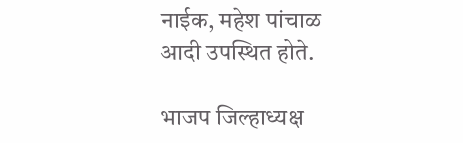नाईक, महेश पांचाळ आदी उपस्थित होते.

भाजप जिल्हाध्यक्ष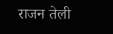राजन तेली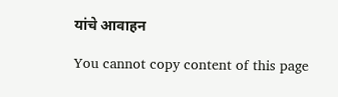यांचे आवाहन

You cannot copy content of this page